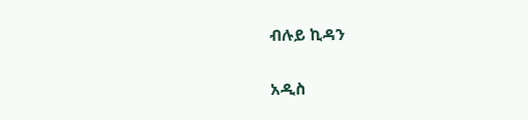ብሉይ ኪዳን

አዲስ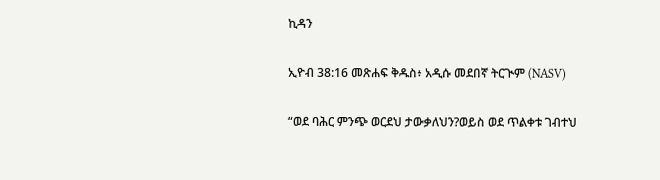ኪዳን

ኢዮብ 38:16 መጽሐፍ ቅዱስ፥ አዲሱ መደበኛ ትርጒም (NASV)

“ወደ ባሕር ምንጭ ወርደህ ታውቃለህን?ወይስ ወደ ጥልቀቱ ገብተህ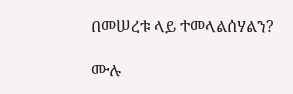በመሠረቱ ላይ ተመላልሰሃልን?

ሙሉ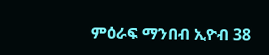ምዕራፍ ማንበብ ኢዮብ 38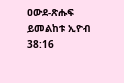ዐውደ-ጽሑፍ ይመልከቱ ኢዮብ 38:16